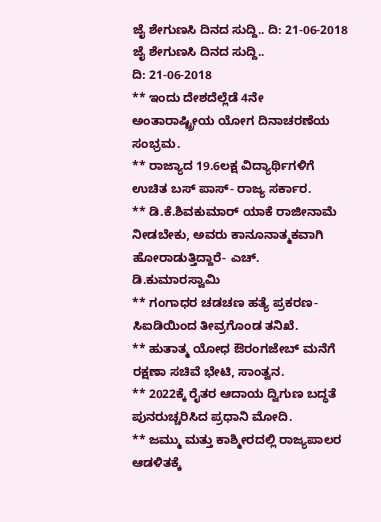ಜೈ ಶೇಗುಣಸಿ ದಿನದ ಸುದ್ದಿ.. ದಿ: 21-06-2018
ಜೈ ಶೇಗುಣಸಿ ದಿನದ ಸುದ್ದಿ..
ದಿ: 21-06-2018
** ಇಂದು ದೇಶದೆಲ್ಲೆಡೆ 4ನೇ ಅಂತಾರಾಷ್ಟ್ರೀಯ ಯೋಗ ದಿನಾಚರಣೆಯ ಸಂಭ್ರಮ.
** ರಾಜ್ಯಾದ 19.6ಲಕ್ಷ ವಿದ್ಯಾರ್ಥಿಗಳಿಗೆ ಉಚಿತ ಬಸ್ ಪಾಸ್- ರಾಜ್ಯ ಸರ್ಕಾರ.
** ಡಿ.ಕೆ.ಶಿವಕುಮಾರ್ ಯಾಕೆ ರಾಜೀನಾಮೆ ನೀಡಬೇಕು, ಅವರು ಕಾನೂನಾತ್ಮಕವಾಗಿ ಹೋರಾಡುತ್ತಿದ್ದಾರೆ- ಎಚ್. ಡಿ.ಕುಮಾರಸ್ವಾಮಿ
** ಗಂಗಾಧರ ಚಡಚಣ ಹತ್ಯೆ ಪ್ರಕರಣ- ಸಿಐಡಿಯಿಂದ ತೀವ್ರಗೊಂಡ ತನಿಖೆ.
** ಹುತಾತ್ಮ ಯೋಧ ಔರಂಗಜೇಬ್ ಮನೆಗೆ ರಕ್ಷಣಾ ಸಚಿವೆ ಭೇಟಿ, ಸಾಂತ್ವನ.
** 2022ಕ್ಕೆ ರೈತರ ಆದಾಯ ದ್ವಿಗುಣ ಬದ್ಧತೆ ಪುನರುಚ್ಚರಿಸಿದ ಪ್ರಧಾನಿ ಮೋದಿ.
** ಜಮ್ಮು ಮತ್ತು ಕಾಶ್ಮೀರದಲ್ಲಿ ರಾಜ್ಯಪಾಲರ ಆಡಳಿತಕ್ಕೆ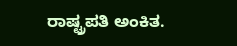ರಾಷ್ಟ್ರಪತಿ ಅಂಕಿತ.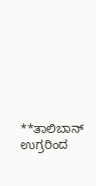**ತಾಲಿಬಾನ್ ಉಗ್ರರಿಂದ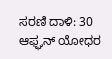ಸರಣಿ ದಾಳಿ: 30 ಆಫ್ಘನ್ ಯೋಧರ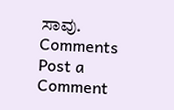ಸಾವು.
Comments
Post a Comment